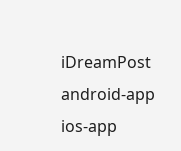iDreamPost
android-app
ios-app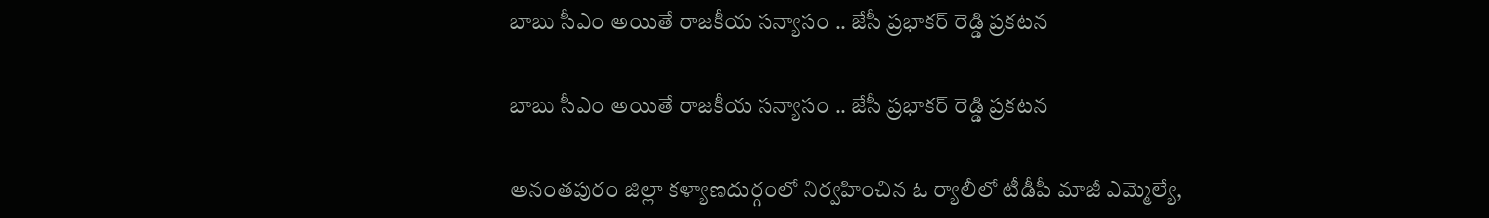బాబు సీఎం అయితే రాజకీయ సన్యాసం .. జేసీ ప్రభాకర్ రెడ్డి ప్రకటన

బాబు సీఎం అయితే రాజకీయ సన్యాసం .. జేసీ ప్రభాకర్ రెడ్డి ప్రకటన

అనంతపురం జిల్లా కళ్యాణదుర్గంలో నిర్వహించిన ఓ ర్యాలీలో టీడీపీ మాజీ ఎమ్మెల్యే,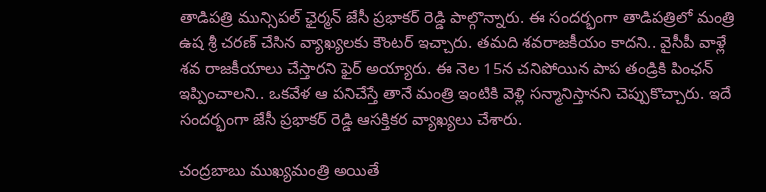తాడిపత్రి మున్సిపల్‌ ఛైర్మన్‌ జేసీ ప్రభాకర్ రెడ్డి పాల్గొన్నారు. ఈ సందర్భంగా తాడిపత్రిలో మంత్రి ఉష శ్రీ చరణ్ చేసిన వ్యాఖ్యలకు కౌంటర్ ఇచ్చారు. తమది శవరాజకీయం కాదని.. వైసీపీ వాళ్లే శవ రాజకీయాలు చేస్తారని ఫైర్ అయ్యారు. ఈ నెల 15న చనిపోయిన పాప తండ్రికి పింఛన్ ఇప్పించాలని.. ఒకవేళ ఆ పనిచేస్తే తానే మంత్రి ఇంటికి వెళ్లి సన్మానిస్తానని చెప్పుకొచ్చారు. ఇదే సందర్భంగా జేసీ ప్రభాకర్ రెడ్డి ఆసక్తికర వ్యాఖ్యలు చేశారు.

చంద్రబాబు ముఖ్యమంత్రి అయితే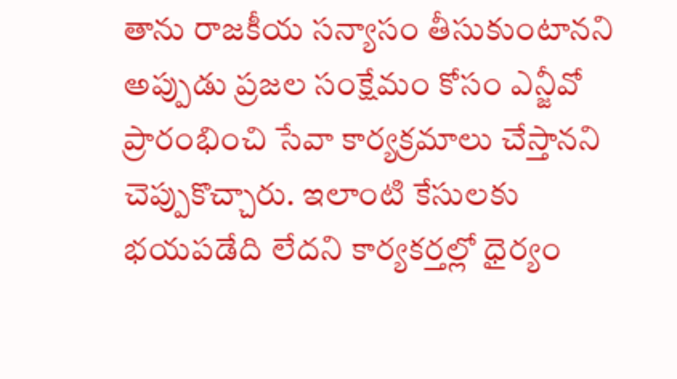తాను రాజకీయ సన్యాసం తీసుకుంటానని అప్పుడు ప్రజల సంక్షేమం కోసం ఎన్జీవో ప్రారంభించి సేవా కార్యక్రమాలు చేస్తానని చెప్పుకొచ్చారు. ఇలాంటి కేసులకు భయపడేది లేదని కార్యకర్తల్లో ధైర్యం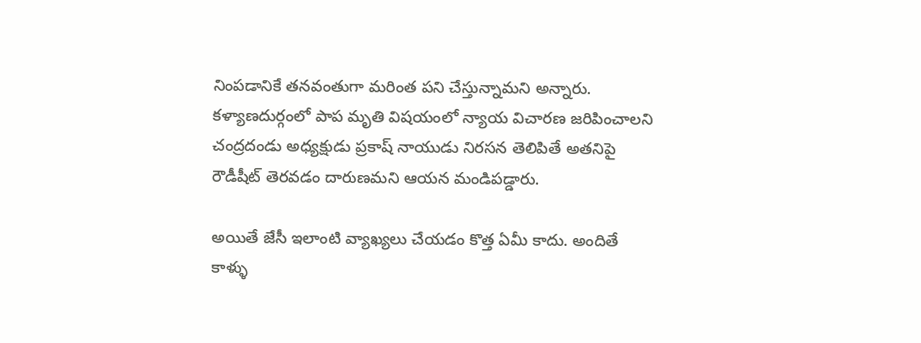నింపడానికే తనవంతుగా మరింత పని చేస్తున్నామని అన్నారు. కళ్యాణదుర్గంలో పాప మృతి విషయంలో న్యాయ విచారణ జరిపించాలని చంద్రదండు అధ్యక్షుడు ప్రకాష్ నాయుడు నిరసన తెలిపితే అతనిపై రౌడీషీట్‌ తెరవడం దారుణమని ఆయన మండిపడ్డారు.

అయితే జేసీ ఇలాంటి వ్యాఖ్యలు చేయడం కొత్త ఏమీ కాదు. అందితే కాళ్ళు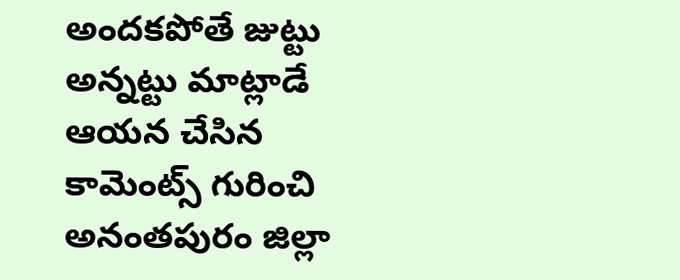అందకపోతే జుట్టు అన్నట్టు మాట్లాడే ఆయన చేసిన కామెంట్స్ గురించి అనంతపురం జిల్లా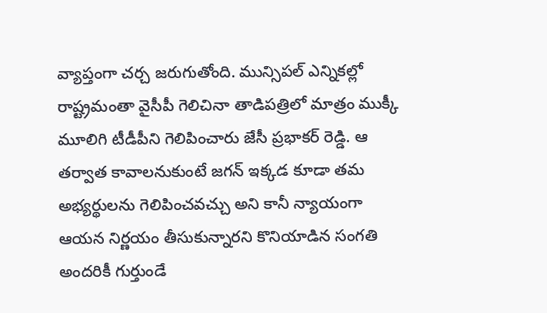వ్యాప్తంగా చర్చ జరుగుతోంది. మున్సిపల్ ఎన్నికల్లో రాష్ట్రమంతా వైసీపీ గెలిచినా తాడిపత్రిలో మాత్రం ముక్కీ మూలిగి టీడీపీని గెలిపించారు జేసీ ప్రభాకర్ రెడ్డి. ఆ తర్వాత కావాలనుకుంటే జగన్ ఇక్కడ కూడా తమ అభ్యర్థులను గెలిపించవచ్చు అని కానీ న్యాయంగా ఆయన నిర్ణయం తీసుకున్నారని కొనియాడిన సంగతి అందరికీ గుర్తుండే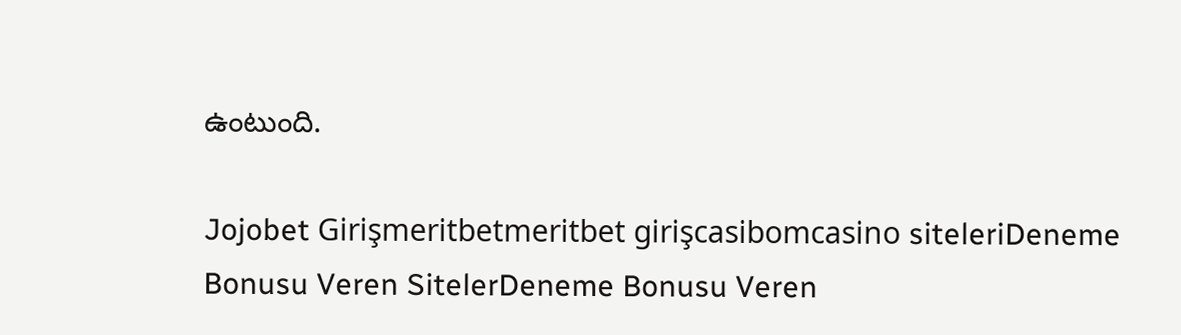ఉంటుంది.

Jojobet Girişmeritbetmeritbet girişcasibomcasino siteleriDeneme Bonusu Veren SitelerDeneme Bonusu Veren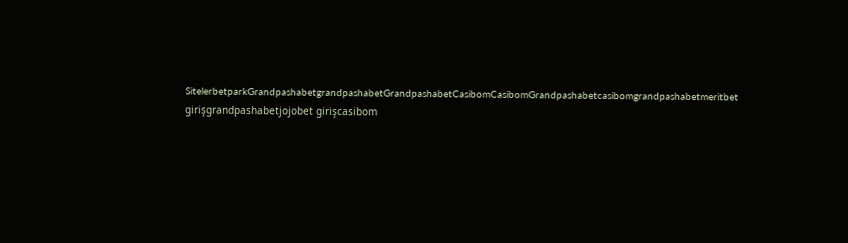SitelerbetparkGrandpashabetgrandpashabetGrandpashabetCasibomCasibomGrandpashabetcasibomgrandpashabetmeritbet girişgrandpashabetjojobet girişcasibom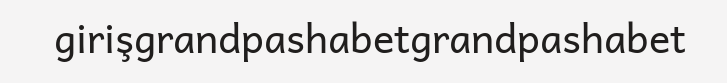girişgrandpashabetgrandpashabet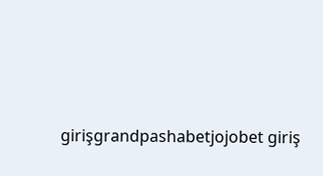girişgrandpashabetjojobet giriş